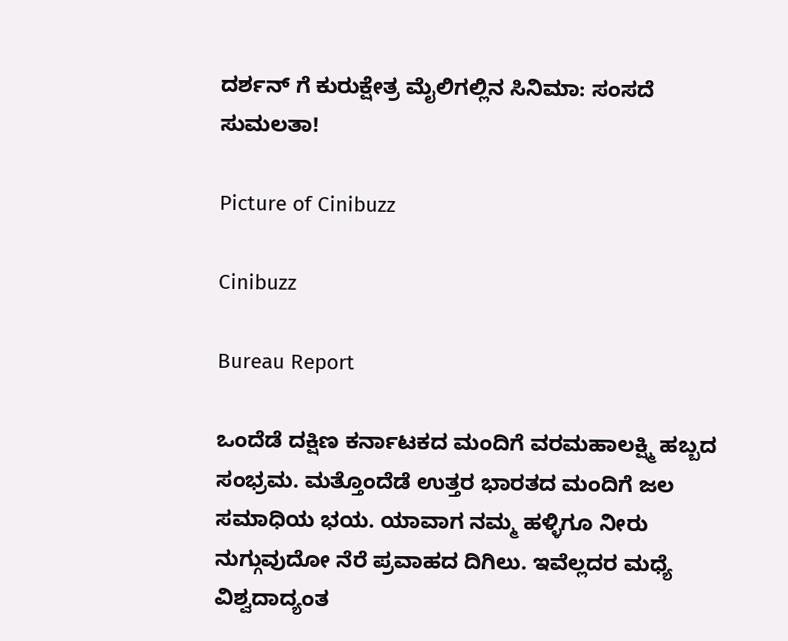ದರ್ಶನ್ ಗೆ ಕುರುಕ್ಷೇತ್ರ ಮೈಲಿಗಲ್ಲಿನ ಸಿನಿಮಾ: ಸಂಸದೆ ಸುಮಲತಾ!

Picture of Cinibuzz

Cinibuzz

Bureau Report

ಒಂದೆಡೆ ದಕ್ಷಿಣ ಕರ್ನಾಟಕದ ಮಂದಿಗೆ ವರಮಹಾಲಕ್ಷ್ಮಿ ಹಬ್ಬದ ಸಂಭ್ರಮ. ಮತ್ತೊಂದೆಡೆ ಉತ್ತರ ಭಾರತದ ಮಂದಿಗೆ ಜಲ ಸಮಾಧಿಯ ಭಯ. ಯಾವಾಗ ನಮ್ಮ ಹಳ್ಳಿಗೂ ನೀರು ನುಗ್ಗುವುದೋ ನೆರೆ ಪ್ರವಾಹದ ದಿಗಿಲು. ಇವೆಲ್ಲದರ ಮಧ್ಯೆ ವಿಶ್ವದಾದ್ಯಂತ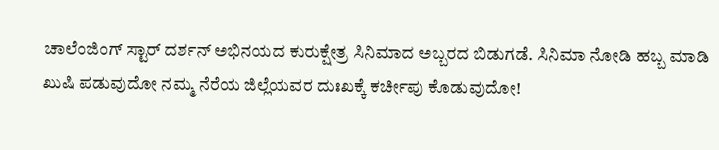ಚಾಲೆಂಜಿಂಗ್ ಸ್ಟಾರ್ ದರ್ಶನ್ ಅಭಿನಯದ ಕುರುಕ್ಷೇತ್ರ ಸಿನಿಮಾದ ಅಬ್ಬರದ ಬಿಡುಗಡೆ. ಸಿನಿಮಾ ನೋಡಿ ಹಬ್ಬ ಮಾಡಿ ಖುಷಿ ಪಡುವುದೋ ನಮ್ಮ ನೆರೆಯ ಜಿಲ್ಲೆಯವರ ದುಃಖಕ್ಕೆ ಕರ್ಚೀಪು ಕೊಡುವುದೋ!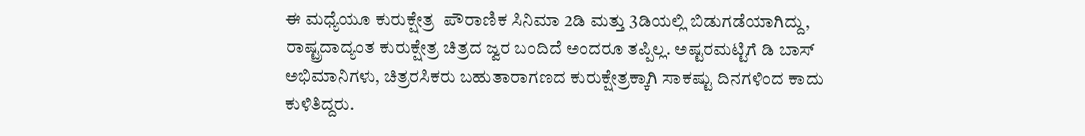ಈ ಮಧ್ಯೆಯೂ ಕುರುಕ್ಷೇತ್ರ  ಪೌರಾಣಿಕ ಸಿನಿಮಾ 2ಡಿ ಮತ್ತು 3ಡಿಯಲ್ಲಿ ಬಿಡುಗಡೆಯಾಗಿದ್ದು, ರಾಷ್ಟ್ರದಾದ್ಯಂತ ಕುರುಕ್ಷೇತ್ರ ಚಿತ್ರದ ಜ್ವರ ಬಂದಿದೆ ಅಂದರೂ ತಪ್ಪಿಲ್ಲ. ಅಷ್ಟರಮಟ್ಟಿಗೆ ಡಿ ಬಾಸ್ ಅಭಿಮಾನಿಗಳು, ಚಿತ್ರರಸಿಕರು ಬಹುತಾರಾಗಣದ ಕುರುಕ್ಷೇತ್ರಕ್ಕಾಗಿ ಸಾಕಷ್ಟು ದಿನಗಳಿಂದ ಕಾದು ಕುಳಿತಿದ್ದರು.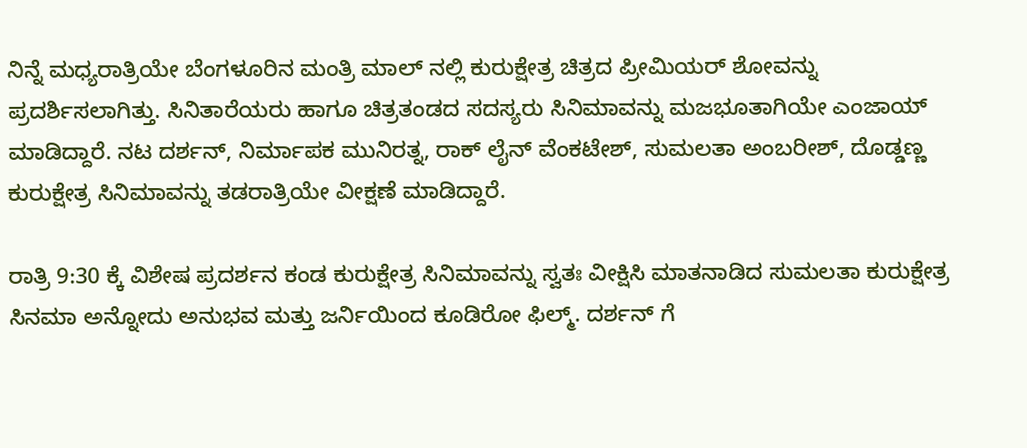ನಿನ್ನೆ ಮಧ್ಯರಾತ್ರಿಯೇ ಬೆಂಗಳೂರಿನ ಮಂತ್ರಿ ಮಾಲ್ ನಲ್ಲಿ ಕುರುಕ್ಷೇತ್ರ ಚಿತ್ರದ ಪ್ರೀಮಿಯರ್ ಶೋವನ್ನು ಪ್ರದರ್ಶಿಸಲಾಗಿತ್ತು. ಸಿನಿತಾರೆಯರು ಹಾಗೂ ಚಿತ್ರತಂಡದ ಸದಸ್ಯರು ಸಿನಿಮಾವನ್ನು ಮಜಭೂತಾಗಿಯೇ ಎಂಜಾಯ್ ಮಾಡಿದ್ದಾರೆ. ನಟ ದರ್ಶನ್, ನಿರ್ಮಾಪಕ ಮುನಿರತ್ನ, ರಾಕ್ ಲೈನ್ ವೆಂಕಟೇಶ್, ಸುಮಲತಾ ಅಂಬರೀಶ್, ದೊಡ್ಡಣ್ಣ ಕುರುಕ್ಷೇತ್ರ ಸಿನಿಮಾವನ್ನು ತಡರಾತ್ರಿಯೇ ವೀಕ್ಷಣೆ ಮಾಡಿದ್ದಾರೆ.

ರಾತ್ರಿ 9:30 ಕ್ಕೆ ವಿಶೇಷ ಪ್ರದರ್ಶನ ಕಂಡ ಕುರುಕ್ಷೇತ್ರ ಸಿನಿಮಾವನ್ನು ಸ್ವತಃ ವೀಕ್ಷಿಸಿ ಮಾತನಾಡಿದ ಸುಮಲತಾ ಕುರುಕ್ಷೇತ್ರ ಸಿನಮಾ ಅನ್ನೋದು ಅನುಭವ ಮತ್ತು ಜರ್ನಿಯಿಂದ ಕೂಡಿರೋ ಫಿಲ್ಮ್. ದರ್ಶನ್ ಗೆ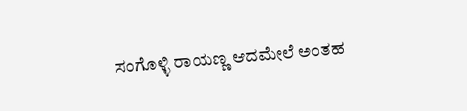ಸಂಗೊಳ್ಳಿ ರಾಯಣ್ಣ ಆದಮೇಲೆ ಅಂತಹ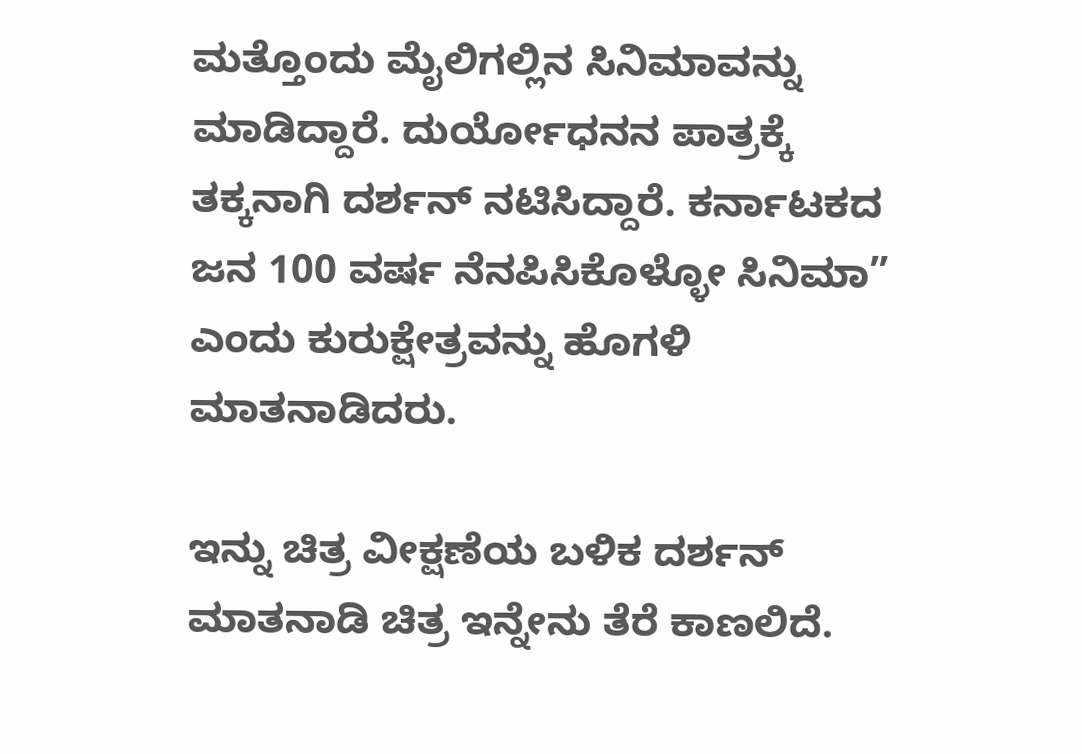ಮತ್ತೊಂದು ಮೈಲಿಗಲ್ಲಿನ ಸಿನಿಮಾವನ್ನು ಮಾಡಿದ್ದಾರೆ. ದುರ್ಯೋಧನನ ಪಾತ್ರಕ್ಕೆ ತಕ್ಕನಾಗಿ ದರ್ಶನ್ ನಟಿಸಿದ್ದಾರೆ. ಕರ್ನಾಟಕದ ಜನ 100 ವರ್ಷ ನೆನಪಿಸಿಕೊಳ್ಳೋ ಸಿನಿಮಾ” ಎಂದು ಕುರುಕ್ಷೇತ್ರವನ್ನು ಹೊಗಳಿ ಮಾತನಾಡಿದರು.

ಇನ್ನು ಚಿತ್ರ ವೀಕ್ಷಣೆಯ ಬಳಿಕ ದರ್ಶನ್ ಮಾತನಾಡಿ ಚಿತ್ರ ಇನ್ನೇನು ತೆರೆ ಕಾಣಲಿದೆ.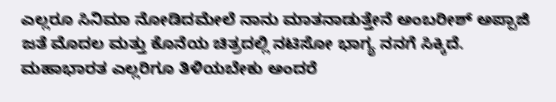ಎಲ್ಲರೂ ಸಿನಿಮಾ ನೋಡಿದಮೇಲೆ ನಾನು ಮಾತನಾಡುತ್ತೇನೆ ಅಂಬರೀಶ್ ಅಪ್ಪಾಜಿ ಜತೆ ಮೊದಲ ಮತ್ತು ಕೊನೆಯ ಚಿತ್ರದಲ್ಲಿ ನಟಿಸೋ ಭಾಗ್ಯ ನನಗೆ ಸಿಕ್ಕಿದೆ. ಮಹಾಭಾರತ ಎಲ್ಲರಿಗೂ ತಿಳಿಯಬೇಕು ಅಂದರೆ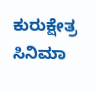ಕುರುಕ್ಷೇತ್ರ ಸಿನಿಮಾ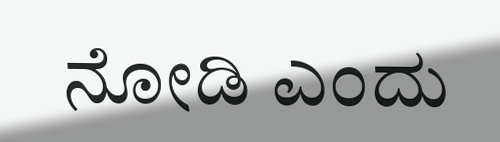ನೋಡಿ ಎಂದು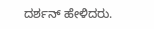ದರ್ಶನ್ ಹೇಳಿದರು.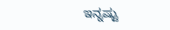ಇನ್ನಷ್ಟು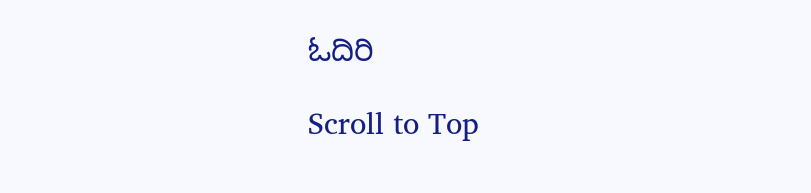ಓದಿರಿ

Scroll to Top